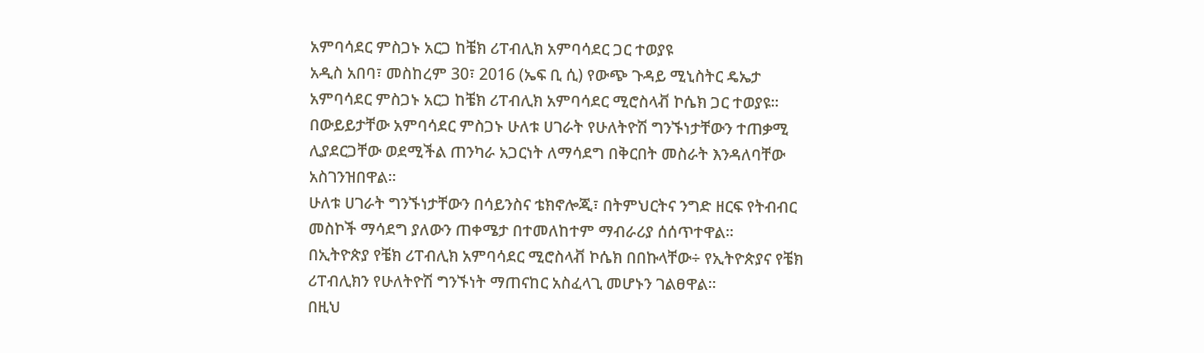አምባሳደር ምስጋኑ አርጋ ከቼክ ሪፐብሊክ አምባሳደር ጋር ተወያዩ
አዲስ አበባ፣ መስከረም 30፣ 2016 (ኤፍ ቢ ሲ) የውጭ ጉዳይ ሚኒስትር ዴኤታ አምባሳደር ምስጋኑ አርጋ ከቼክ ሪፐብሊክ አምባሳደር ሚሮስላቭ ኮሴክ ጋር ተወያዩ፡፡
በውይይታቸው አምባሳደር ምስጋኑ ሁለቱ ሀገራት የሁለትዮሽ ግንኙነታቸውን ተጠቃሚ ሊያደርጋቸው ወደሚችል ጠንካራ አጋርነት ለማሳደግ በቅርበት መስራት እንዳለባቸው አስገንዝበዋል።
ሁለቱ ሀገራት ግንኙነታቸውን በሳይንስና ቴክኖሎጂ፣ በትምህርትና ንግድ ዘርፍ የትብብር መስኮች ማሳደግ ያለውን ጠቀሜታ በተመለከተም ማብራሪያ ሰሰጥተዋል፡፡
በኢትዮጵያ የቼክ ሪፐብሊክ አምባሳደር ሚሮስላቭ ኮሴክ በበኩላቸው÷ የኢትዮጵያና የቼክ ሪፐብሊክን የሁለትዮሽ ግንኙነት ማጠናከር አስፈላጊ መሆኑን ገልፀዋል፡፡
በዚህ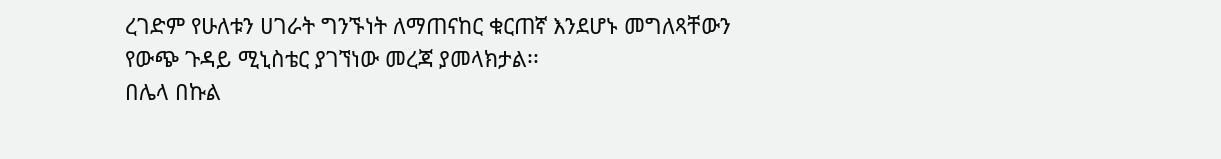ረገድም የሁለቱን ሀገራት ግንኙነት ለማጠናከር ቁርጠኛ እንደሆኑ መግለጻቸውን የውጭ ጉዳይ ሚኒስቴር ያገኘነው መረጃ ያመላክታል፡፡
በሌላ በኩል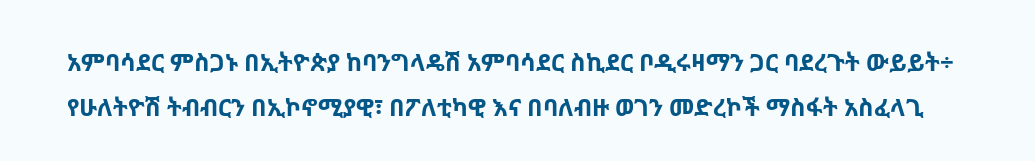አምባሳደር ምስጋኑ በኢትዮጵያ ከባንግላዴሽ አምባሳደር ስኪደር ቦዲሩዛማን ጋር ባደረጉት ውይይት÷ የሁለትዮሽ ትብብርን በኢኮኖሚያዊ፣ በፖለቲካዊ እና በባለብዙ ወገን መድረኮች ማስፋት አስፈላጊ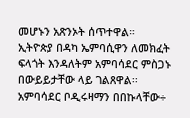መሆኑን አጽንኦት ሰጥተዋል።
ኢትዮጵያ በዳካ ኤምባሲዋን ለመክፈት ፍላጎት እንዳለትም አምባሳደር ምስጋኑ በውይይታቸው ላይ ገልጸዋል፡፡
አምባሳደር ቦዲሩዛማን በበኩላቸው÷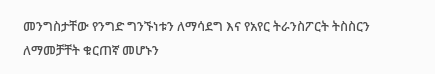መንግስታቸው የንግድ ግንኙነቱን ለማሳደግ እና የአየር ትራንስፖርት ትስስርን ለማመቻቸት ቁርጠኛ መሆኑን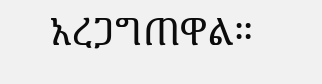አረጋግጠዋል።